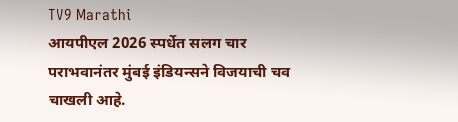TV9 Marathi
आयपीएल 2026 स्पर्धेत सलग चार पराभवानंतर मुंबई इंडियन्सने विजयाची चव चाखली आहे.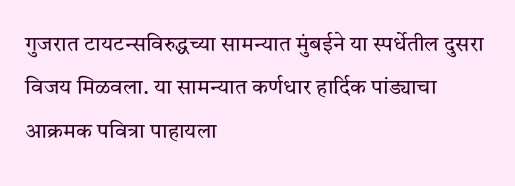गुजरात टायटन्सविरुद्धच्या सामन्यात मुंबईने या स्पर्धेतील दुसरा विजय मिळवला. या सामन्यात कर्णधार हार्दिक पांड्याचा आक्रमक पवित्रा पाहायला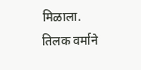मिळाला. तिलक वर्माने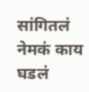सांगितलं नेमकं काय घडलं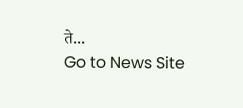ते...
Go to News Site